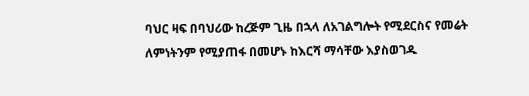ባህር ዛፍ በባህሪው ከረጅም ጊዜ በኋላ ለአገልግሎት የሚደርስና የመሬት ለምነትንም የሚያጠፋ በመሆኑ ከእርሻ ማሳቸው እያስወገዱ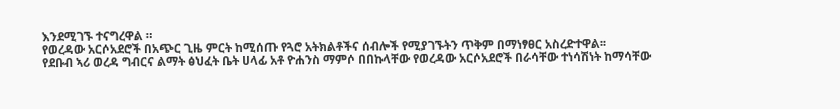እንደሚገኙ ተናግረዋል ።
የወረዳው አርሶአደሮች በአጭር ጊዜ ምርት ከሚሰጡ የጓሮ አትክልቶችና ሰብሎች የሚያገኙትን ጥቅም በማነፃፀር አስረድተዋል፡፡
የደቡብ ኣሪ ወረዳ ግብርና ልማት ፅህፈት ቤት ሀላፊ አቶ ዮሐንስ ማምሶ በበኩላቸው የወረዳው አርሶአደሮች በራሳቸው ተነሳሽነት ከማሳቸው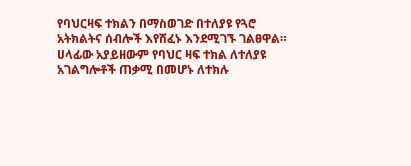የባህርዛፍ ተክልን በማስወገድ በተለያዩ የጓሮ አትክልትና ሰብሎች እየሸፈኑ እንደሚገኙ ገልፀዋል።
ሀላፊው አያይዘውም የባህር ዛፍ ተክል ለተለያዩ አገልግሎቶች ጠቃሚ በመሆኑ ለተክሉ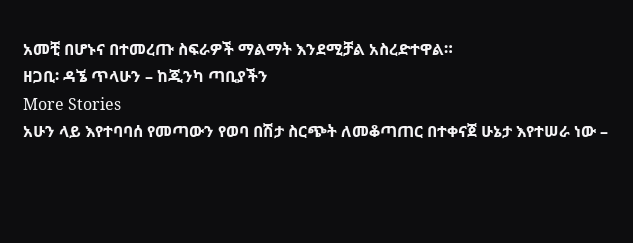አመቺ በሆኑና በተመረጡ ስፍራዎች ማልማት እንደሚቻል አስረድተዋል።
ዘጋቢ፡ ዳኜ ጥላሁን – ከጂንካ ጣቢያችን
More Stories
አሁን ላይ እየተባባሰ የመጣውን የወባ በሽታ ስርጭት ለመቆጣጠር በተቀናጀ ሁኔታ እየተሠራ ነው –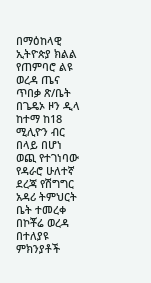በማዕከላዊ ኢትዮጵያ ክልል የጠምባሮ ልዩ ወረዳ ጤና ጥበቃ ጽ/ቤት
በጌዴኦ ዞን ዲላ ከተማ ከ18 ሚሊዮን ብር በላይ በሆነ ወጪ የተገነባው የዳራሮ ሁለተኛ ደረጃ የሽግግር አዳሪ ትምህርት ቤት ተመረቀ
በኮቾሬ ወረዳ በተለያዩ ምክንያቶች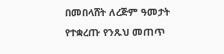በመበላሸት ለረጅም ዓመታት የተቋረጡ የንጹህ መጠጥ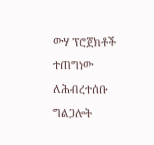ውሃ ፕሮጀክቶች ተጠግነው ለሕብረተሰቡ ግልጋሎት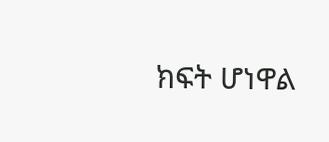ክፍት ሆነዋል